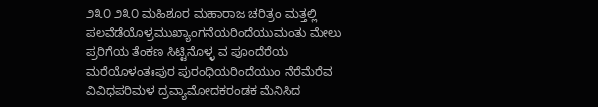೨೩೦ ೨೩೦ ಮಹಿಶೂರ ಮಹಾರಾಜ ಚರಿತ್ರಂ ಮತ್ತಲ್ಲಿ ಪಲವೆಡೆಯೊಳ್ರಮುಖ್ಯಾಂಗನೆಯರಿಂದೆಯುಮಂತು ಮೇಲು ಪ್ರರಿಗೆಯ ತೆಂಕಣ ಸಿಟ್ಟಿನೊಳ್ಳ ವ ಪೂಂದೆರೆಯ ಮರೆಯೊಳಂತಃಪುರ ಪುರಂಧಿಯರಿಂದೆಯುಂ ನೆರೆಮೆರೆವ ವಿವಿಧಪರಿಮಳ ದ್ರವ್ಯಾಮೋದಕರಂಡಕ ಮೆನಿಸಿದ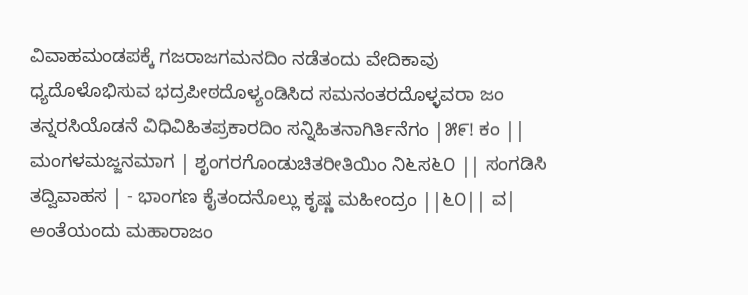ವಿವಾಹಮಂಡಪಕ್ಕೆ ಗಜರಾಜಗಮನದಿಂ ನಡೆತಂದು ವೇದಿಕಾವು ಧ್ಯದೊಳೊಭಿಸುವ ಭದ್ರಪೀಠದೊಳ್ಯಂಡಿಸಿದ ಸಮನಂತರದೊಳ್ಳವರಾ ಜಂ ತನ್ನರಸಿಯೊಡನೆ ವಿಧಿವಿಹಿತಪ್ರಕಾರದಿಂ ಸನ್ನಿಹಿತನಾಗಿರ್ತಿನೆಗಂ |೫೯! ಕಂ || ಮಂಗಳಮಜ್ಜನಮಾಗ | ಶೃಂಗರಗೊಂಡುಚಿತರೀತಿಯಿಂ ನಿ೬ಸ೬೦ || ಸಂಗಡಿಸಿ ತದ್ವಿವಾಹಸ | - ಭಾಂಗಣ ಕೈತಂದನೊಲ್ಲು ಕೃಷ್ಣ ಮಹೀಂದ್ರಂ ||೬೦|| ವ| ಅಂತೆಯಂದು ಮಹಾರಾಜಂ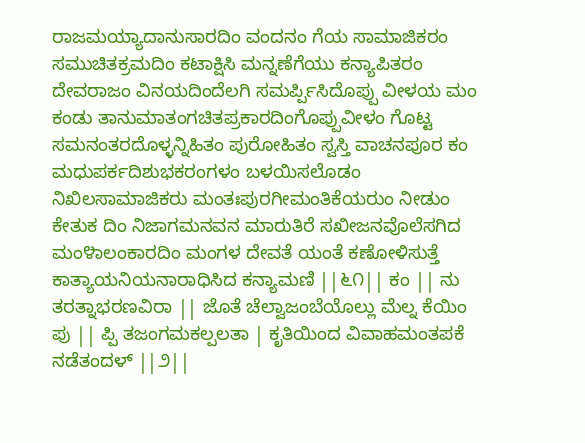ರಾಜಮಯ್ಯಾದಾನುಸಾರದಿಂ ವಂದನಂ ಗೆಯ ಸಾಮಾಜಿಕರಂ ಸಮುಚಿತಕ್ರಮದಿಂ ಕಟಾಕ್ಷಿಸಿ ಮನ್ನಣೆಗೆಯು ಕನ್ಯಾಪಿತರಂ ದೇವರಾಜಂ ವಿನಯದಿಂದೆಲಗಿ ಸಮರ್ಪ್ಪಿಸಿದೊಪ್ಪು ವೀಳಯ ಮಂ ಕಂಡು ತಾನುಮಾತಂಗಚಿತಪ್ರಕಾರದಿಂಗೊಪ್ಪುವೀಳಂ ಗೊಟ್ಟ ಸಮನಂತರದೊಳ್ಳನ್ನಿಹಿತಂ ಪುರೋಹಿತಂ ಸ್ವಸ್ತಿ ವಾಚನಪೂರ ಕಂ ಮಧುಪರ್ಕದಿಶುಭಕರಂಗಳಂ ಬಳಯಿಸಲೊಡಂ ನಿಖಿಲಸಾಮಾಜಿಕರು ಮಂತಃಪುರಗೀಮಂತಿಕೆಯರುಂ ನೀಡುಂ ಕೇತುಕ ದಿಂ ನಿಜಾಗಮನವನ ಮಾರುತಿರೆ ಸಖೀಜನವೊಲೆಸಗಿದ ಮಂ೪ಾಲಂಕಾರದಿಂ ಮಂಗಳ ದೇವತೆ ಯಂತೆ ಕಣೋಳಿಸುತ್ತೆ ಕಾತ್ಯಾಯನಿಯನಾರಾಧಿಸಿದ ಕನ್ಯಾಮಣಿ ||೬೧|| ಕಂ || ನು ತರತ್ನಾಭರಣವಿರಾ || ಜೊತೆ ಚೆಲ್ವಾಜಂಬೆಯೊಲ್ಲು ಮೆಲ್ನ ಕೆಯಿಂ ಪು || ಪ್ಪಿ ತಜಂಗಮಕಲ್ಪಲತಾ | ಕೃತಿಯಿಂದ ವಿವಾಹಮಂತಪಕೆ ನಡೆತಂದಳ್ ||೨||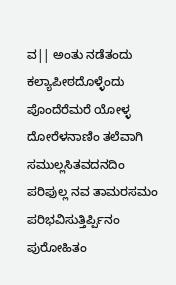ವ|| ಅಂತು ನಡೆತಂದು ಕಲ್ಯಾಪೀಠದೊಳ್ಳೆಂದು ಪೊಂದೆರೆಮರೆ ಯೋಳ್ಳ ದೋರೆಳನಾಣಿಂ ತಲೆವಾಗಿ ಸಮುಲ್ಲಸಿತವದನದಿಂ ಪರಿಫುಲ್ಲ ನವ ತಾಮರಸಮಂ ಪರಿಭವಿಸುತ್ತಿರ್ಪ್ಪಿನಂ ಪುರೋಹಿತಂ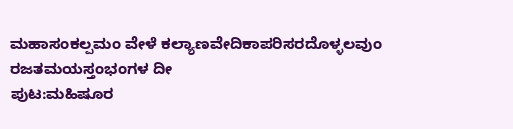ಮಹಾಸಂಕಲ್ಪಮಂ ವೇಳೆ ಕಲ್ಯಾಣವೇದಿಕಾಪರಿಸರದೊಳ್ಳಲವುಂ ರಜತಮಯಸ್ತಂಭಂಗಳ ದೀ
ಪುಟ:ಮಹಿಷೂರ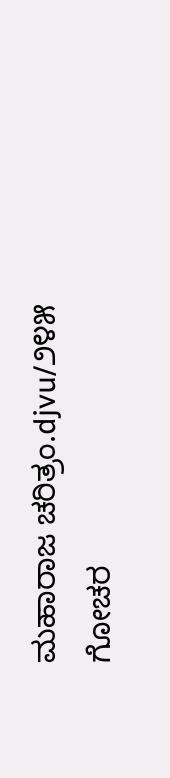ಮಹಾರಾಜ ಚರಿತ್ರಂ.djvu/೨೪೫
ಗೋಚರ